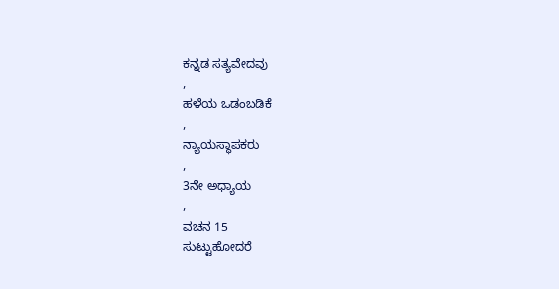ಕನ್ನಡ ಸತ್ಯವೇದವು
,
ಹಳೆಯ ಒಡಂಬಡಿಕೆ
,
ನ್ಯಾಯಸ್ಥಾಪಕರು
,
3ನೇ ಅಧ್ಯಾಯ
,
ವಚನ 15
ಸುಟ್ಟುಹೋದರೆ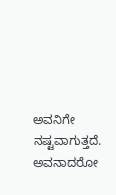ಅವನಿಗೇ ನಷ್ಟವಾಗುತ್ತದೆ. ಅವನಾದರೋ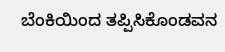ಬೆಂಕಿಯಿಂದ ತಪ್ಪಿಸಿಕೊಂಡವನ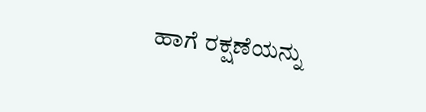ಹಾಗೆ ರಕ್ಷಣೆಯನ್ನು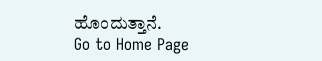ಹೊಂದುತ್ತಾನೆ.
Go to Home Page